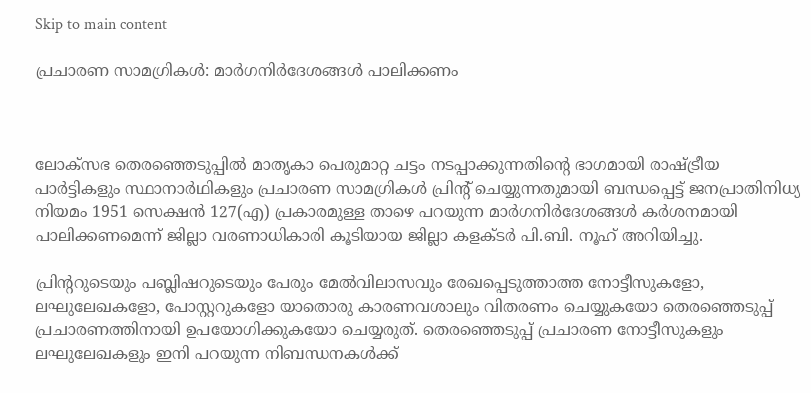Skip to main content

പ്രചാരണ സാമഗ്രികള്‍: മാര്‍ഗനിര്‍ദേശങ്ങള്‍ പാലിക്കണം



ലോക്‌സഭ തെരഞ്ഞെടുപ്പില്‍ മാതൃകാ പെരുമാറ്റ ചട്ടം നടപ്പാക്കുന്നതിന്റെ ഭാഗമായി രാഷ്ട്രീയ പാര്‍ട്ടികളും സ്ഥാനാര്‍ഥികളും പ്രചാരണ സാമഗ്രികള്‍ പ്രിന്റ് ചെയ്യുന്നതുമായി ബന്ധപ്പെട്ട് ജനപ്രാതിനിധ്യ നിയമം 1951 സെക്ഷന്‍ 127(എ) പ്രകാരമുള്ള താഴെ പറയുന്ന മാര്‍ഗനിര്‍ദേശങ്ങള്‍ കര്‍ശനമായി പാലിക്കണമെന്ന് ജില്ലാ വരണാധികാരി കൂടിയായ ജില്ലാ കളക്ടര്‍ പി.ബി. നൂഹ് അറിയിച്ചു.

പ്രിന്ററുടെയും പബ്ലിഷറുടെയും പേരും മേല്‍വിലാസവും രേഖപ്പെടുത്താത്ത നോട്ടീസുകളോ, ലഘുലേഖകളോ, പോസ്റ്ററുകളോ യാതൊരു കാരണവശാലും വിതരണം ചെയ്യുകയോ തെരഞ്ഞെടുപ്പ് പ്രചാരണത്തിനായി ഉപയോഗിക്കുകയോ ചെയ്യരുത്. തെരഞ്ഞെടുപ്പ് പ്രചാരണ നോട്ടീസുകളും ലഘുലേഖകളും ഇനി പറയുന്ന നിബന്ധനകള്‍ക്ക്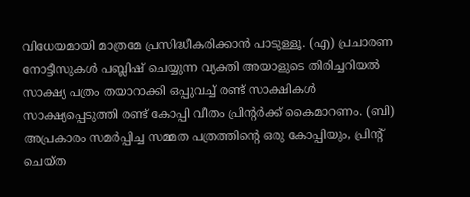വിധേയമായി മാത്രമേ പ്രസിദ്ധീകരിക്കാന്‍ പാടുള്ളൂ. (എ) പ്രചാരണ നോട്ടീസുകള്‍ പബ്ലിഷ് ചെയ്യുന്ന വ്യക്തി അയാളുടെ തിരിച്ചറിയല്‍ സാക്ഷ്യ പത്രം തയാറാക്കി ഒപ്പുവച്ച് രണ്ട് സാക്ഷികള്‍ സാക്ഷ്യപ്പെടുത്തി രണ്ട് കോപ്പി വീതം പ്രിന്റര്‍ക്ക് കൈമാറണം. (ബി) അപ്രകാരം സമര്‍പ്പിച്ച സമ്മത പത്രത്തിന്റെ ഒരു കോപ്പിയും, പ്രിന്റ് ചെയ്ത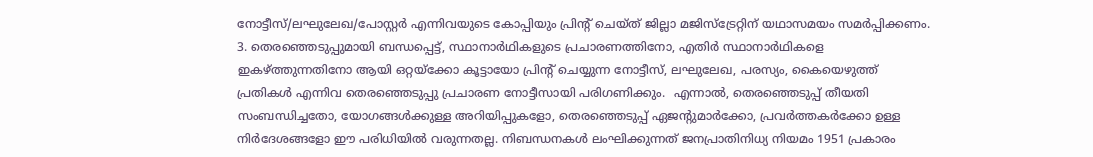നോട്ടീസ്/ലഘുലേഖ/പോസ്റ്റര്‍ എന്നിവയുടെ കോപ്പിയും പ്രിന്റ് ചെയ്ത് ജില്ലാ മജിസ്‌ട്രേറ്റിന് യഥാസമയം സമര്‍പ്പിക്കണം. 3. തെരഞ്ഞെടുപ്പുമായി ബന്ധപ്പെട്ട്, സ്ഥാനാര്‍ഥികളുടെ പ്രചാരണത്തിനോ, എതിര്‍ സ്ഥാനാര്‍ഥികളെ ഇകഴ്ത്തുന്നതിനോ ആയി ഒറ്റയ്‌ക്കോ കൂട്ടായോ പ്രിന്റ് ചെയ്യുന്ന നോട്ടീസ്, ലഘുലേഖ, പരസ്യം, കൈയെഴുത്ത് പ്രതികള്‍ എന്നിവ തെരഞ്ഞെടുപ്പു പ്രചാരണ നോട്ടീസായി പരിഗണിക്കും.  എന്നാല്‍, തെരഞ്ഞെടുപ്പ് തീയതി സംബന്ധിച്ചതോ, യോഗങ്ങള്‍ക്കുള്ള അറിയിപ്പുകളോ, തെരഞ്ഞെടുപ്പ് ഏജന്റുമാര്‍ക്കോ, പ്രവര്‍ത്തകര്‍ക്കോ ഉള്ള നിര്‍ദേശങ്ങളോ ഈ പരിധിയില്‍ വരുന്നതല്ല. നിബന്ധനകള്‍ ലംഘിക്കുന്നത് ജനപ്രാതിനിധ്യ നിയമം 1951 പ്രകാരം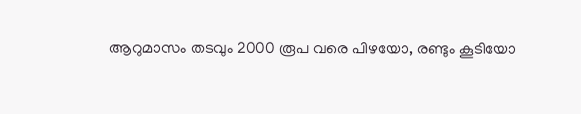ആറുമാസം തടവും 2000 രൂപ വരെ പിഴയോ, രണ്ടും കൂടിയോ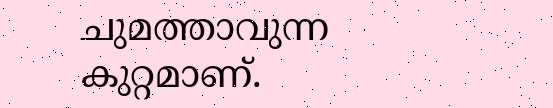ചുമത്താവുന്ന കുറ്റമാണ്.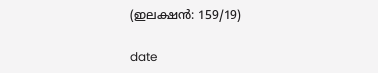(ഇലക്ഷന്‍: 159/19)

date